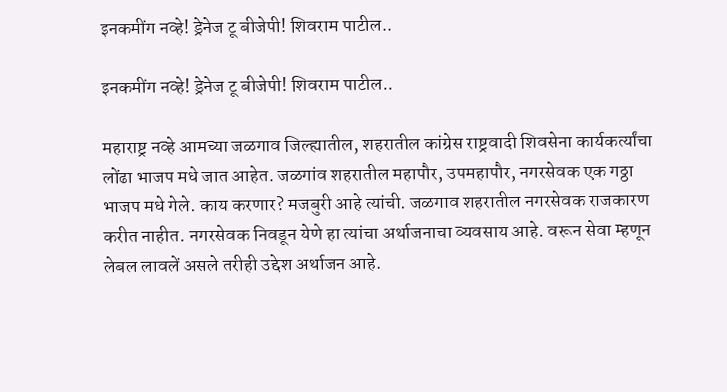इनकमींग नव्हे! ड्रेनेज टू बीजेपी! शिवराम पाटील..

इनकमींग नव्हे! ड्रेनेज टू बीजेपी! शिवराम पाटील..

महाराष्ट्र नव्हे आमच्या जळगाव जिल्ह्यातील, शहरातील कांग्रेस राष्ट्रवादी शिवसेना कार्यकर्त्यांचा लोंढा भाजप मधे जात आहेत. जळगांव शहरातील महापौर, उपमहापौर, नगरसेवक एक गठ्ठा भाजप मधे गेले. काय करणार? मजबुरी आहे त्यांची. जळगाव शहरातील नगरसेवक राजकारण करीत नाहीत. नगरसेवक निवडून येणे हा त्यांचा अर्थाजनाचा व्यवसाय आहे. वरून सेवा म्हणून लेबल लावलें असले तरीही उद्देश अर्थाजन आहे.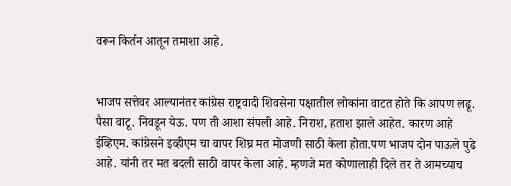वरून किर्तन आतून तमाशा आहे.


भाजप सत्तेवर आल्यानंतर कांग्रेस राष्ट्रवादी शिवसेना पक्षातील लोकांना वाटत होते कि आपण लढू. पैसा वाटू. निवडून येऊ. पण ती आशा संपली आहे. निराश, हताश झाले आहेत. कारण आहे ईव्हिएम. कांग्रेसने इव्हीएम चा वापर शिघ्र मत मोजणी साठी केला होता.पण भाजप दोन पाऊले पुढे आहे. यांनी तर मत बदली साठी वापर केला आहे. म्हणजे मत कोणालाही दिले तर ते आमच्याच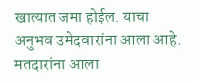खात्यात जमा होईल. याचा अनुभव उमेदवारांना आला आहे. मतदारांना आला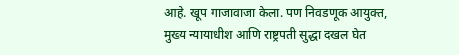आहे. खूप गाजावाजा केला. पण निवडणूक आयुक्त, मुख्य न्यायाधीश आणि राष्ट्रपती सुद्धा दखल घेत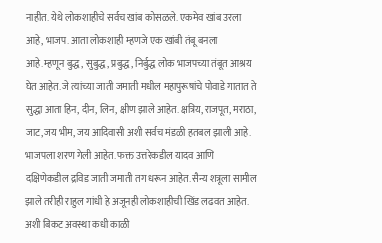नाहीत. येथे लोकशाहीचे सर्वच खांब कोसळले. एकमेव खांब उरला आहे, भाजप. आता लोकशाही म्हणजे एक खांबी तंबू बनला आहे.म्हणून बुद्ध, सुबुद्ध, प्रबुद्ध, निर्बुद्ध लोक भाजपच्या तंबूत आश्रय घेत आहेत. जे त्यांच्या जाती जमाती मधील महापुरूषांचे पोवाडे गातात ते सुद्धा आता हिन, दीन, लिन, क्षीण झाले आहेत. क्षत्रिय, राजपूत, मराठा, जाट,जय भीम, जय आदिवासी अशी सर्वच मंडळी हतबल झाली आहे. भाजपला शरण गेली आहेत. फक्त उत्तरेकडील यादव आणि दक्षिणेकडील द्रविड जाती जमाती तग धरून आहेत. सैन्य शत्रूला सामील झाले तरीही राहुल गांधी हे अजूनही लोकशाहीची खिंड लढवत आहेत. अशी बिकट अवस्था कधी काळी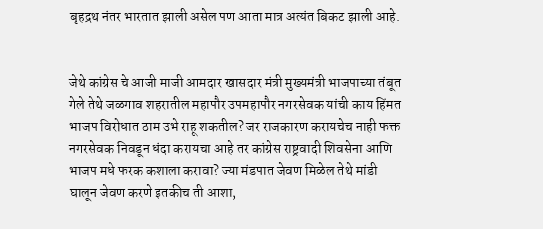बृहद्रथ नंतर भारतात झाली असेल पण आता मात्र अत्यंत बिकट झाली आहे.


जेथे कांग्रेस चे आजी माजी आमदार खासदार मंत्री मुख्यमंत्री भाजपाच्या तंबूत गेले तेथे जळगाव शहरातील महापौर उपमहापौर नगरसेवक यांची काय हिंमत भाजप विरोधात ठाम उभे राहू शकतील? जर राजकारण करायचेच नाही फक्त नगरसेवक निवडून धंदा करायचा आहे तर कांग्रेस राष्ट्रवादी शिवसेना आणि भाजप मधे फरक कशाला करावा? ज्या मंडपात जेवण मिळेल तेथे मांडी घालून जेवण करणे इतकीच ती आशा,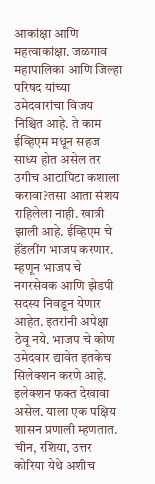आकांक्षा आणि महत्वाकांक्षा. जळगाव महापालिका आणि जिल्हा परिषद यांच्या उमेदवारांचा विजय निश्चित आहे. ते काम ईव्हिएम मधून सहज साध्य होत असेल तर उगीच आटापिटा कशाला करावा?तसा आता संशय राहिलेला नाही. खात्री झाली आहे. ईव्हिएम चे हॅंडलींग भाजप करणार. म्हणून भाजप चे नगरसेवक आणि झेडपी सदस्य निवडून येणार आहेत. इतरांनी अपेक्षा ठेवू नये. भाजप चे कोण उमेदवार द्यावेत इतकेच सिलेक्शन करणे आहे. इलेक्शन फक्त देखावा असेल. याला एक पक्षिय शासन प्रणाली म्हणतात. चीन, रशिया, उत्तर कोरिया येथे अशीच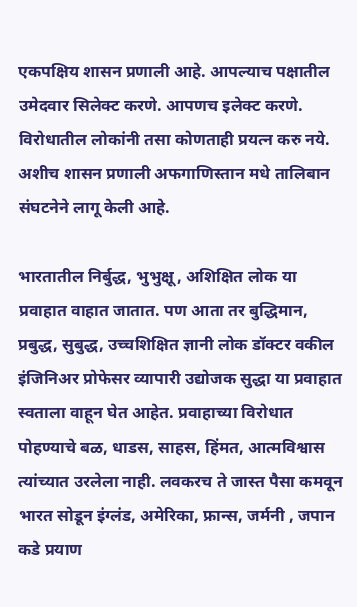एकपक्षिय शासन प्रणाली आहे. आपल्याच पक्षातील उमेदवार सिलेक्ट करणे. आपणच इलेक्ट करणे. विरोधातील लोकांनी तसा कोणताही प्रयत्न करु नये. अशीच शासन प्रणाली अफगाणिस्तान मधे तालिबान संघटनेने लागू केली आहे.

भारतातील निर्बुद्ध, भुभुक्षू, अशिक्षित लोक या प्रवाहात वाहात जातात. पण आता तर बुद्धिमान, प्रबुद्ध, सुबुद्ध, उच्चशिक्षित ज्ञानी लोक डॉक्टर वकील इंजिनिअर प्रोफेसर व्यापारी उद्योजक सुद्धा या प्रवाहात स्वताला वाहून घेत आहेत. प्रवाहाच्या विरोधात पोहण्याचे बळ, धाडस, साहस, हिंमत, आत्मविश्वास त्यांच्यात उरलेला नाही. लवकरच ते जास्त पैसा कमवून भारत सोडून इंग्लंड, अमेरिका, फ्रान्स, जर्मनी , जपान कडे प्रयाण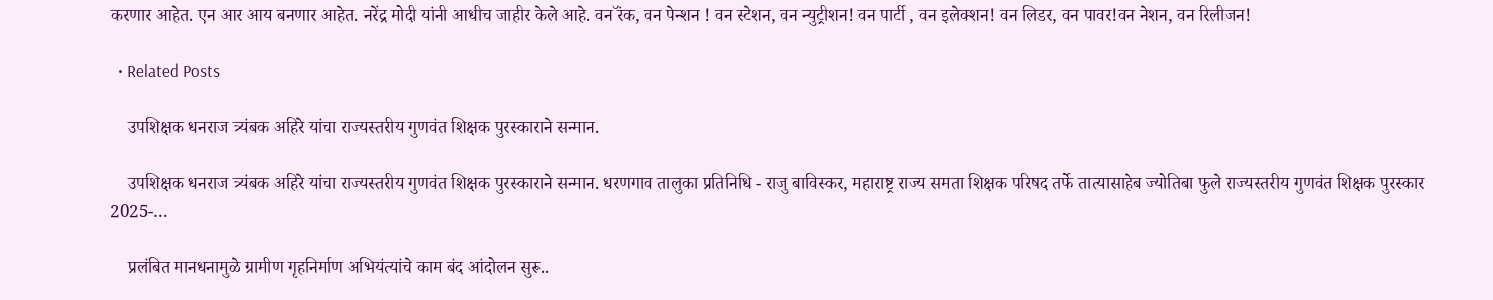करणार आहेत. एन आर आय बनणार आहेत. नरेंद्र मोदी यांनी आधीच जाहीर केले आहे. वन रॅंक, वन पेन्शन ! वन स्टेशन, वन न्युट्रीशन! वन पार्टी , वन इलेक्शन! वन लिडर, वन पावर!वन नेशन, वन रिलीजन!

  • Related Posts

    उपशिक्षक धनराज त्र्यंबक अहिरे यांचा राज्यस्तरीय गुणवंत शिक्षक पुरस्काराने सन्मान.

    उपशिक्षक धनराज त्र्यंबक अहिरे यांचा राज्यस्तरीय गुणवंत शिक्षक पुरस्काराने सन्मान. धरणगाव तालुका प्रतिनिधि - राजु बाविस्कर, महाराष्ट्र राज्य समता शिक्षक परिषद तर्फे तात्यासाहेब ज्योतिबा फुले राज्यस्तरीय गुणवंत शिक्षक पुरस्कार 2025-…

    प्रलंबित मानधनामुळे ग्रामीण गृहनिर्माण अभियंत्यांचे काम बंद आंदोलन सुरू..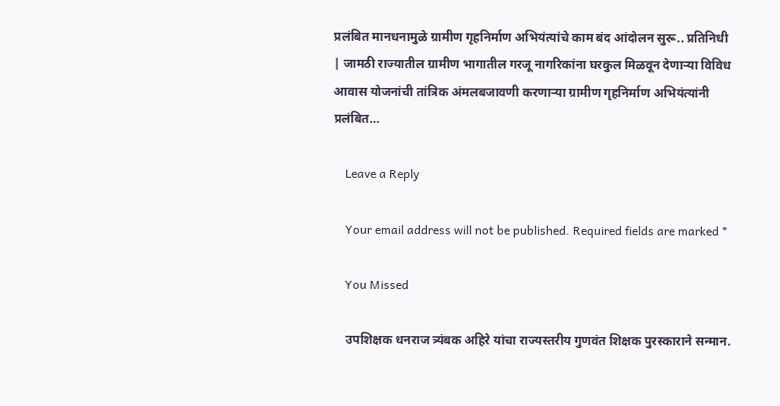प्रलंबित मानधनामुळे ग्रामीण गृहनिर्माण अभियंत्यांचे काम बंद आंदोलन सुरू.. प्रतिनिधी | जामठी राज्यातील ग्रामीण भागातील गरजू नागरिकांना घरकुल मिळवून देणाऱ्या विविध आवास योजनांची तांत्रिक अंमलबजावणी करणाऱ्या ग्रामीण गृहनिर्माण अभियंत्यांनी प्रलंबित…

    Leave a Reply

    Your email address will not be published. Required fields are marked *

    You Missed

    उपशिक्षक धनराज त्र्यंबक अहिरे यांचा राज्यस्तरीय गुणवंत शिक्षक पुरस्काराने सन्मान.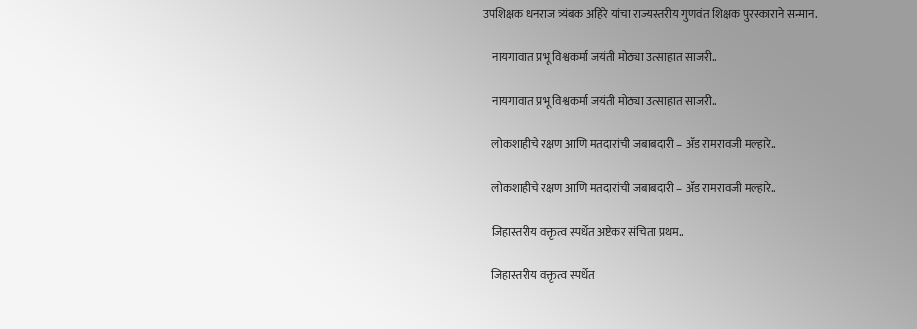उपशिक्षक धनराज त्र्यंबक अहिरे यांचा राज्यस्तरीय गुणवंत शिक्षक पुरस्काराने सन्मान.

    नायगावात प्रभू विश्वकर्मा जयंती मोठ्या उत्साहात साजरी..

    नायगावात प्रभू विश्वकर्मा जयंती मोठ्या उत्साहात साजरी..

    लोकशाहीचे रक्षण आणि मतदारांची जबाबदारी – ॲड रामरावजी मल्हारे..

    लोकशाहीचे रक्षण आणि मतदारांची जबाबदारी – ॲड रामरावजी मल्हारे..

    जिहास्तरीय वक्तृत्व स्पर्धेत अष्टेकर संचिता प्रथम..

    जिहास्तरीय वक्तृत्व स्पर्धेत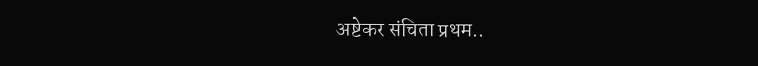अष्टेकर संचिता प्रथम..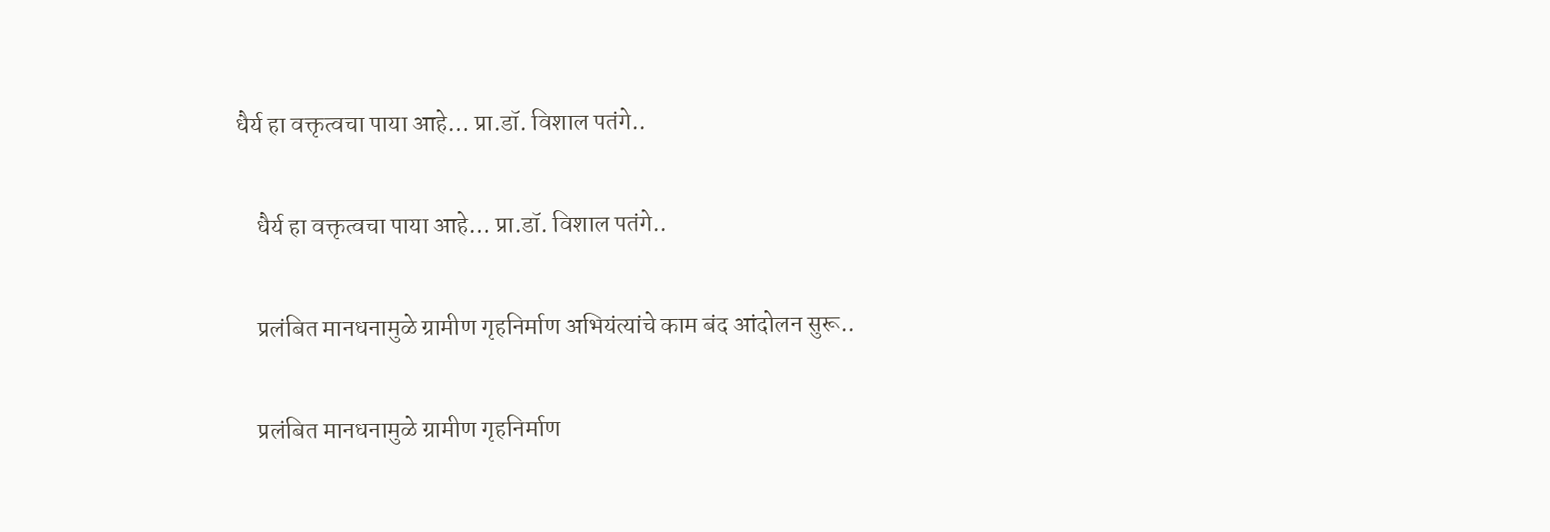धैर्य हा वक्तृत्वचा पाया आहे… प्रा.डॉ. विशाल पतंगे..

    धैर्य हा वक्तृत्वचा पाया आहे… प्रा.डॉ. विशाल पतंगे..

    प्रलंबित मानधनामुळे ग्रामीण गृहनिर्माण अभियंत्यांचे काम बंद आंदोलन सुरू..

    प्रलंबित मानधनामुळे ग्रामीण गृहनिर्माण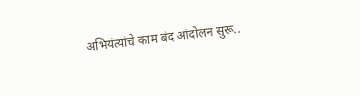अभियंत्यांचे काम बंद आंदोलन सुरू..